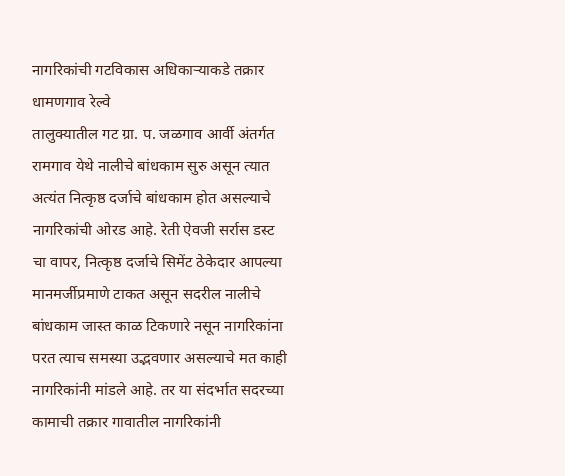नागरिकांची गटविकास अधिकाऱ्याकडे तक्रार
धामणगाव रेल्वे
तालुक्यातील गट ग्रा. प. जळगाव आर्वी अंतर्गत रामगाव येथे नालीचे बांधकाम सुरु असून त्यात अत्यंत नित्कृष्ठ दर्जाचे बांधकाम होत असल्याचे नागरिकांची ओरड आहे. रेती ऐवजी सर्रास डस्ट चा वापर, नित्कृष्ठ दर्जाचे सिमेंट ठेकेदार आपल्या मानमर्जीप्रमाणे टाकत असून सदरील नालीचे बांधकाम जास्त काळ टिकणारे नसून नागरिकांना परत त्याच समस्या उद्भवणार असल्याचे मत काही नागरिकांनी मांडले आहे. तर या संदर्भात सदरच्या कामाची तक्रार गावातील नागरिकांनी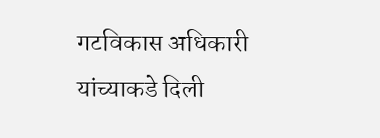गटविकास अधिकारी यांच्याकडे दिली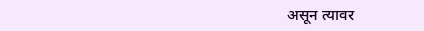असून त्यावर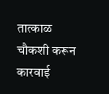तात्काळ चौकशी करून कारवाई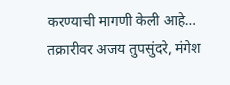करण्याची मागणी केली आहे… तक्रारीवर अजय तुपसुंदरे, मंगेश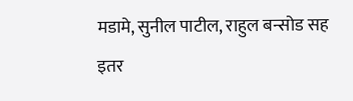मडामे, सुनील पाटील, राहुल बन्सोड सह इतर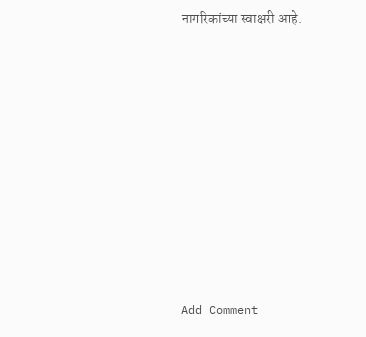नागरिकांच्या स्वाक्षरी आहे.














Add Comment